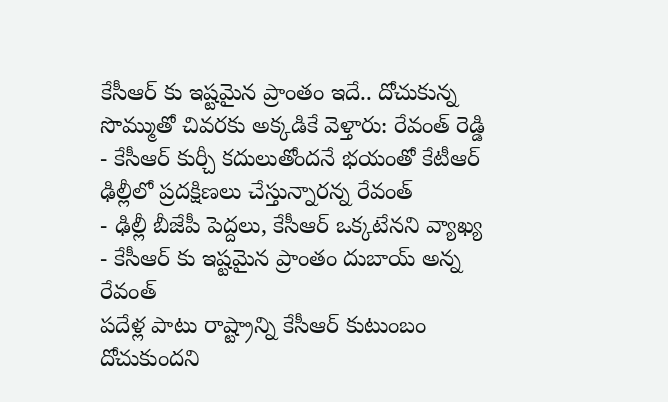కేసీఆర్ కు ఇష్టమైన ప్రాంతం ఇదే.. దోచుకున్న సొమ్ముతో చివరకు అక్కడికే వెళ్తారు: రేవంత్ రెడ్డి
- కేసీఆర్ కుర్చీ కదులుతోందనే భయంతో కేటీఆర్ ఢిల్లీలో ప్రదక్షిణలు చేస్తున్నారన్న రేవంత్
- ఢిల్లీ బీజేపీ పెద్దలు, కేసీఆర్ ఒక్కటేనని వ్యాఖ్య
- కేసీఆర్ కు ఇష్టమైన ప్రాంతం దుబాయ్ అన్న రేవంత్
పదేళ్ల పాటు రాష్ట్రాన్ని కేసీఆర్ కుటుంబం దోచుకుందని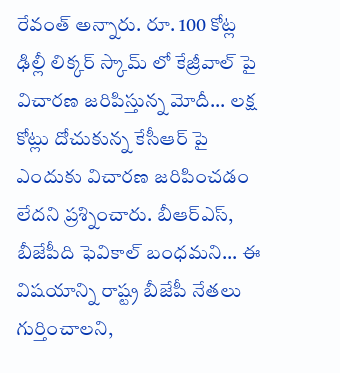రేవంత్ అన్నారు. రూ. 100 కోట్ల ఢిల్లీ లిక్కర్ స్కామ్ లో కేజ్రీవాల్ పై విచారణ జరిపిస్తున్న మోదీ... లక్ష కోట్లు దోచుకున్న కేసీఆర్ పై ఎందుకు విచారణ జరిపించడం లేదని ప్రశ్నించారు. బీఆర్ఎస్, బీజేపీది ఫెవికాల్ బంధమని... ఈ విషయాన్ని రాష్ట్ర బీజేపీ నేతలు గుర్తించాలని,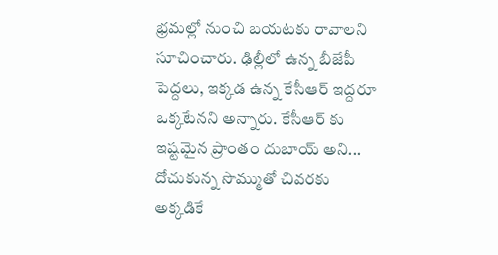భ్రమల్లో నుంచి బయటకు రావాలని సూచించారు. ఢిల్లీలో ఉన్న బీజేపీ పెద్దలు, ఇక్కడ ఉన్న కేసీఆర్ ఇద్దరూ ఒక్కటేనని అన్నారు. కేసీఆర్ కు ఇష్టమైన ప్రాంతం దుబాయ్ అని... దోచుకున్న సొమ్ముతో చివరకు అక్కడికే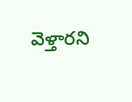వెళ్తారని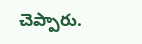చెప్పారు.